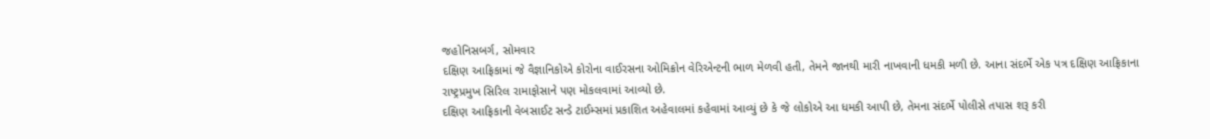જહોનિસબર્ગ, સોમવાર
દક્ષિણ આફ્રિકામાં જે વૈજ્ઞાનિકોએ કોરોના વાઈરસના ઓમિક્રોન વેરિએન્ટની ભાળ મેળવી હતી, તેમને જાનથી મારી નાખવાની ધમકી મળી છે. આના સંદર્ભે એક પત્ર દક્ષિણ આફ્રિકાના રાષ્ટ્રપ્રમુખ સિરિલ રામાફોસાને પણ મોકલવામાં આવ્યો છે.
દક્ષિણ આફ્રિકાની વેબસાઈટ સન્ડે ટાઈમ્સમાં પ્રકાશિત અહેવાલમાં કહેવામાં આવ્યું છે કે જે લોકોએ આ ધમકી આપી છે, તેમના સંદર્ભે પોલીસે તપાસ શરૂ કરી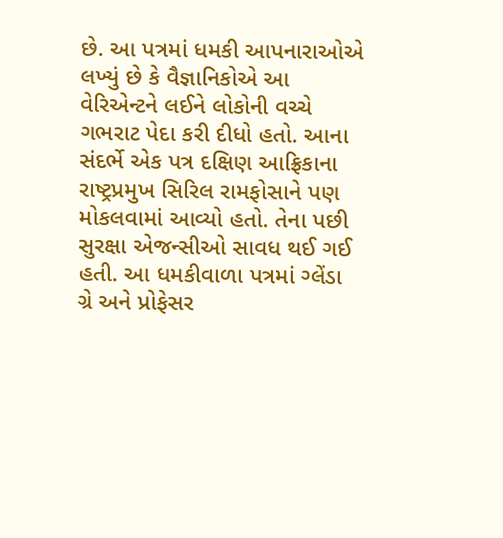છે. આ પત્રમાં ધમકી આપનારાઓએ લખ્યું છે કે વૈજ્ઞાનિકોએ આ વેરિએન્ટને લઈને લોકોની વચ્ચે ગભરાટ પેદા કરી દીધો હતો. આના સંદર્ભે એક પત્ર દક્ષિણ આફ્રિકાના રાષ્ટ્રપ્રમુખ સિરિલ રામફોસાને પણ મોકલવામાં આવ્યો હતો. તેના પછી સુરક્ષા એજન્સીઓ સાવધ થઈ ગઈ હતી. આ ધમકીવાળા પત્રમાં ગ્લેંડા ગ્રે અને પ્રોફેસર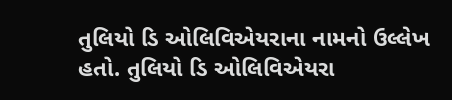તુલિયો ડિ ઓલિવિએયરાના નામનો ઉલ્લેખ હતો. તુલિયો ડિ ઓલિવિએયરા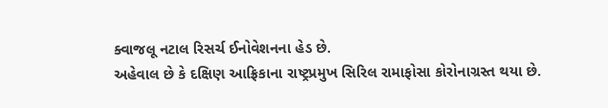ક્વાજલૂ નટાલ રિસર્ચ ઈનોવેશનના હેડ છે.
અહેવાલ છે કે દક્ષિણ આફ્રિકાના રાષ્ટ્રપ્રમુખ સિરિલ રામાફોસા કોરોનાગ્રસ્ત થયા છે.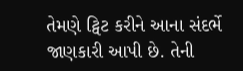તેમણે ટ્વિટ કરીને આના સંદર્ભે જાણકારી આપી છે. તેની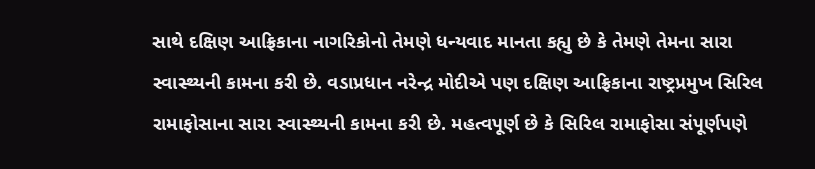સાથે દક્ષિણ આફ્રિકાના નાગરિકોનો તેમણે ધન્યવાદ માનતા કહ્યુ છે કે તેમણે તેમના સારા સ્વાસ્થ્યની કામના કરી છે. વડાપ્રધાન નરેન્દ્ર મોદીએ પણ દક્ષિણ આફ્રિકાના રાષ્ટ્રપ્રમુખ સિરિલ રામાફોસાના સારા સ્વાસ્થ્યની કામના કરી છે. મહત્વપૂર્ણ છે કે સિરિલ રામાફોસા સંપૂર્ણપણે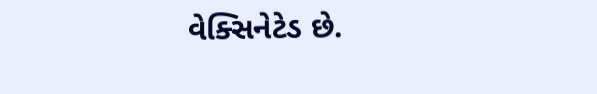વેક્સિનેટેડ છે.